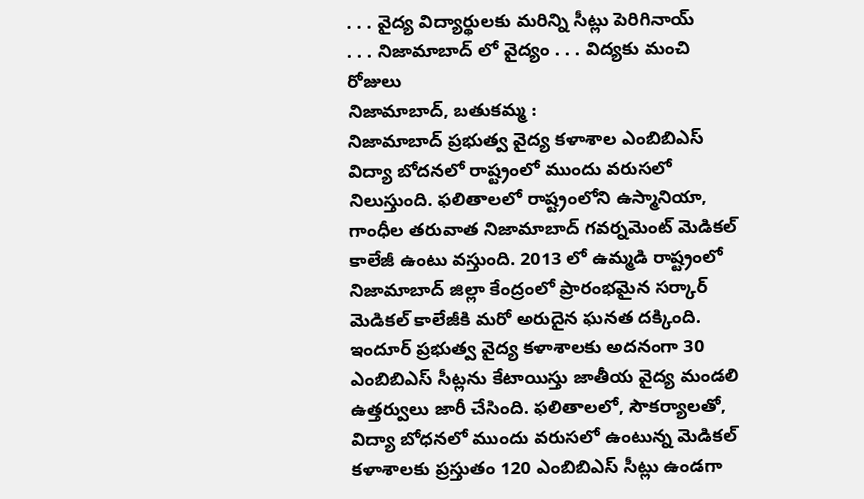. . . వైద్య విద్యార్థులకు మరిన్ని సీట్లు పెరిగినాయ్
. . . నిజామాబాద్ లో వైద్యం . . . విద్యకు మంచి రోజులు
నిజామాబాద్, బతుకమ్మ :
నిజామాబాద్ ప్రభుత్వ వైద్య కళాశాల ఎంబిబిఎస్ విద్యా బోదనలో రాష్ట్రంలో ముందు వరుసలో నిలుస్తుంది. ఫలితాలలో రాష్ట్రంలోని ఉస్మానియా, గాంధీల తరువాత నిజామాబాద్ గవర్నమెంట్ మెడికల్ కాలేజీ ఉంటు వస్తుంది. 2013 లో ఉమ్మడి రాష్ట్రంలో నిజామాబాద్ జిల్లా కేంద్రంలో ప్రారంభమైన సర్కార్ మెడికల్ కాలేజీకి మరో అరుదైన ఘనత దక్కింది. ఇందూర్ ప్రభుత్వ వైద్య కళాశాలకు అదనంగా 30 ఎంబిబిఎస్ సీట్లను కేటాయిస్తు జాతీయ వైద్య మండలి ఉత్తర్వులు జారీ చేసింది. ఫలితాలలో, సౌకర్యాలతో, విద్యా బోధనలో ముందు వరుసలో ఉంటున్న మెడికల్ కళాశాలకు ప్రస్తుతం 120 ఎంబిబిఎస్ సీట్లు ఉండగా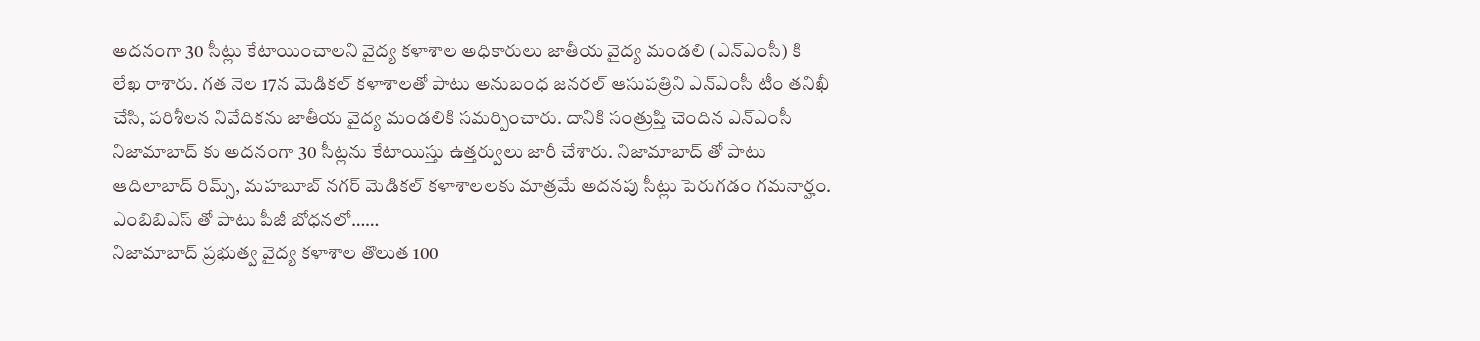అదనంగా 30 సీట్లు కేటాయించాలని వైద్య కళాశాల అధికారులు జాతీయ వైద్య మండలి (ఎన్ఎంసీ) కి లేఖ రాశారు. గత నెల 17న మెడికల్ కళాశాలతో పాటు అనుబంధ జనరల్ ఆసుపత్రిని ఎన్ఎంసీ టీం తనిఖీ చేసి, పరిశీలన నివేదికను జాతీయ వైద్య మండలికి సమర్పించారు. దానికి సంత్రుప్తి చెందిన ఎన్ఎంసీ నిజామాబాద్ కు అదనంగా 30 సీట్లను కేటాయిస్తు ఉత్తర్వులు జారీ చేశారు. నిజామాబాద్ తో పాటు ఆదిలాబాద్ రిమ్స్, మహబూబ్ నగర్ మెడికల్ కళాశాలలకు మాత్రమే అదనపు సీట్లు పెరుగడం గమనార్హం.
ఎంబిబిఎస్ తో పాటు పీజీ బోధనలో……
నిజామాబాద్ ప్రభుత్వ వైద్య కళాశాల తొలుత 100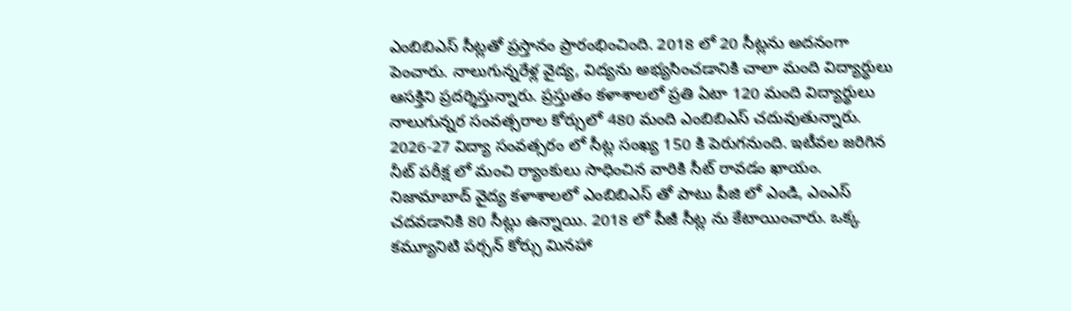ఎంబిబిఎస్ సీట్లతో ప్రస్తానం ప్రారంభించింది. 2018 లో 20 సీట్లను అదనంగా పెంచారు. నాలుగున్నరేళ్ల వైద్య, విద్యను అభ్యసించడానికి చాలా మంది విద్యార్ధులు ఆసక్తిని ప్రదర్శిస్తున్నారు. ప్రస్తుతం కళాశాలలో ప్రతి ఏటా 120 మంది విద్యార్థులు నాలుగున్నర సంవత్సరాల కోర్సులో 480 మంది ఎంబిబిఎస్ చదువుతున్నారు. 2026-27 విద్యా సంవత్సరం లో సీట్ల సంఖ్య 150 కి పెరుగనుంది. ఇటీవల జరిగిన నీట్ పరీక్ష లో మంచి ర్యాంకులు సాధించిన వారికి సీట్ రావడం ఖాయం. నిజామాబాద్ వైద్య కళాశాలలో ఎంబిబిఎస్ తో పాటు పీజి లో ఎండి, ఎంఎస్ చదవడానికి 80 సీట్లు ఉన్నాయి. 2018 లో పీజీ సీట్ల ను కేటాయించారు. ఒక్క కమ్యూనిటి పర్సన్ కోర్సు మినహా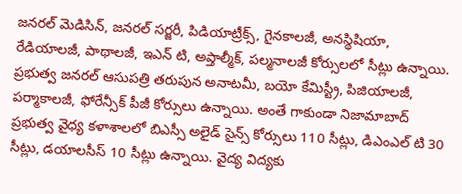జనరల్ మెడిసిన్, జనరల్ సర్జరీ, పిడియాట్రీక్స్, గైనకాలజీ, అనస్థిషియా, రేడియాలజీ, పాథాలజీ, ఇఎన్ టి, అప్తాల్మీక్, పల్మనాలజీ కోర్సులలో సీట్లు ఉన్నాయి. ప్రభుత్వ జనరల్ ఆసుపత్రి తరుపున అనాటమీ, బయో కేమిస్ట్రీ, పిజియాలజీ, పర్మాకాలజీ, ఫోరేన్సీక్ పీజీ కోర్సులు ఉన్నాయి. అంతే గాకుండా నిజామాబాద్ ప్రభుత్వ వైధ్య కళాశాలలో బిఎస్సీ అలైడ్ సైన్స్ కోర్సులు 110 సీట్లు, డిఎంఎల్ టి 30 సీట్లు, డయాలసీస్ 10 సీట్లు ఉన్నాయి. వైద్య విద్యకు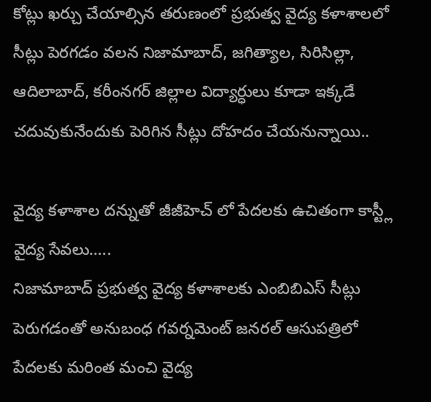కోట్లు ఖర్చు చేయాల్సిన తరుణంలో ప్రభుత్వ వైద్య కళాశాలలో సీట్లు పెరగడం వలన నిజామాబాద్, జగిత్యాల, సిరిసిల్లా, ఆదిలాబాద్, కరీంనగర్ జిల్లాల విద్యార్ధులు కూడా ఇక్కడే చదువుకునేందుకు పెరిగిన సీట్లు దోహదం చేయనున్నాయి..

వైద్య కళాశాల దన్నుతో జీజీహెచ్ లో పేదలకు ఉచితంగా కాస్ట్లీ వైద్య సేవలు…..
నిజామాబాద్ ప్రభుత్వ వైద్య కళాశాలకు ఎంబిబిఎస్ సీట్లు పెరుగడంతో అనుబంధ గవర్నమెంట్ జనరల్ ఆసుపత్రిలో పేదలకు మరింత మంచి వైద్య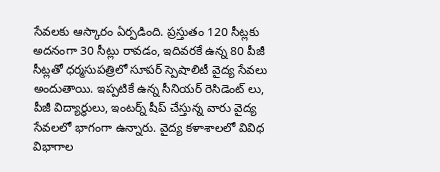సేవలకు ఆస్కారం ఏర్పడింది. ప్రస్తుతం 120 సీట్లకు అదనంగా 30 సీట్లు రావడం, ఇదివరకే ఉన్న 80 పీజీ సీట్లతో ధర్మసుపత్రిలో సూపర్ స్పెషాలిటీ వైద్య సేవలు అందుతాయి. ఇప్పటికే ఉన్న సీనియర్ రెసిడెంట్ లు, పీజీ విద్యార్ధులు, ఇంటర్న్ షీప్ చేస్తున్న వారు వైద్య సేవలలో భాగంగా ఉన్నారు. వైద్య కళాశాలలో వివిధ విభాగాల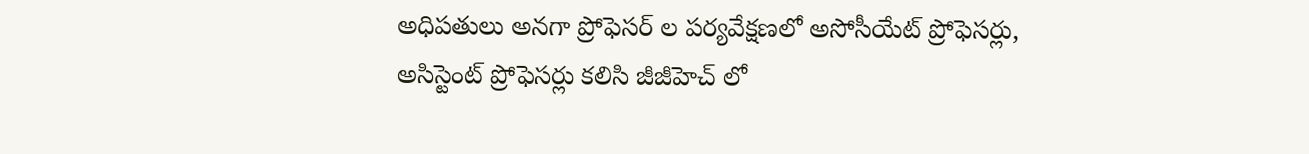అధిపతులు అనగా ప్రోఫెసర్ ల పర్యవేక్షణలో అసోసీయేట్ ప్రోఫెసర్లు, అసిస్టెంట్ ప్రోఫెసర్లు కలిసి జీజీహెచ్ లో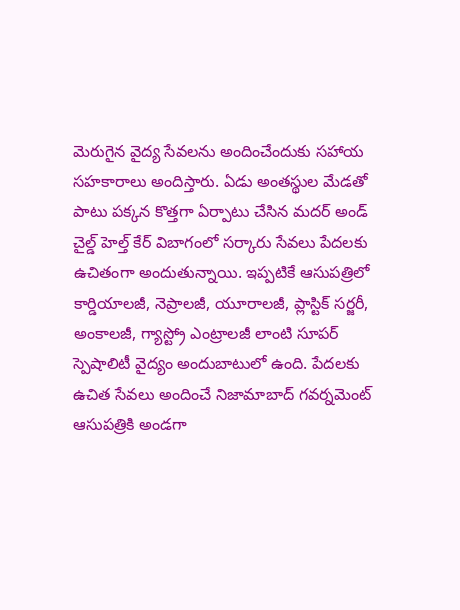మెరుగైన వైద్య సేవలను అందించేందుకు సహాయ సహకారాలు అందిస్తారు. ఏడు అంతస్థుల మేడతో పాటు పక్కన కొత్తగా ఏర్పాటు చేసిన మదర్ అండ్ చైల్డ్ హెల్త్ కేర్ విబాగంలో సర్కారు సేవలు పేదలకు ఉచితంగా అందుతున్నాయి. ఇప్పటికే ఆసుపత్రిలో కార్డియాలజీ, నెప్రాలజీ, యూరాలజీ, ప్లాస్టిక్ సర్జరీ, అంకాలజీ, గ్యాస్ట్రో ఎంట్రాలజీ లాంటి సూపర్ స్పెషాలిటీ వైద్యం అందుబాటులో ఉంది. పేదలకు ఉచిత సేవలు అందించే నిజామాబాద్ గవర్నమెంట్ ఆసుపత్రికి అండగా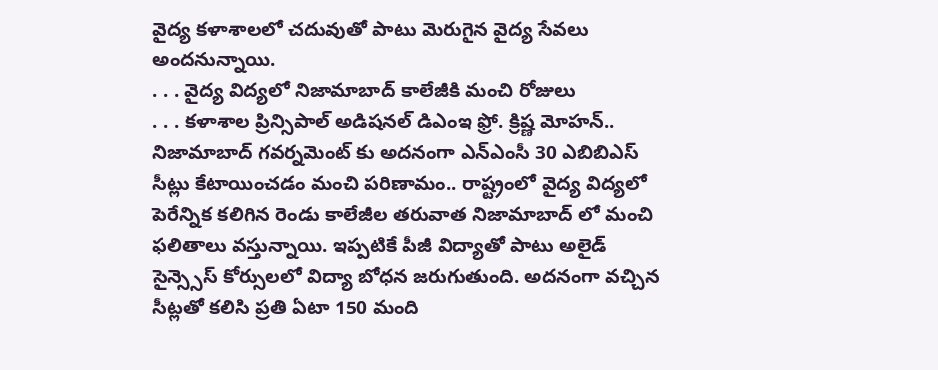వైద్య కళాశాలలో చదువుతో పాటు మెరుగైన వైద్య సేవలు అందనున్నాయి.
. . . వైద్య విద్యలో నిజామాబాద్ కాలేజీకి మంచి రోజులు
. . . కళాశాల ప్రిన్సిపాల్ అడిషనల్ డిఎంఇ ఫ్రో. క్రిష్ణ మోహన్..
నిజామాబాద్ గవర్నమెంట్ కు అదనంగా ఎన్ఎంసీ 30 ఎబిబిఎస్ సీట్లు కేటాయించడం మంచి పరిణామం.. రాష్ట్రంలో వైద్య విద్యలో పెరేన్నిక కలిగిన రెండు కాలేజీల తరువాత నిజామాబాద్ లో మంచి ఫలితాలు వస్తున్నాయి. ఇప్పటికే పీజీ విద్యాతో పాటు అలైడ్ సైన్స్సెస్ కోర్సులలో విద్యా బోధన జరుగుతుంది. అదనంగా వచ్చిన సీట్లతో కలిసి ప్రతి ఏటా 150 మంది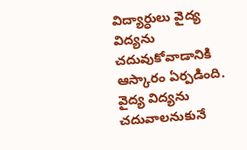విద్యార్ధులు వైద్య విద్యను చదువుకోవాడానికి ఆస్కారం ఏర్పడింది. వైద్య విద్యను చదువాలనుకునే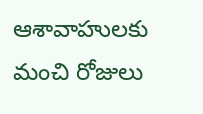ఆశావాహులకు మంచి రోజులు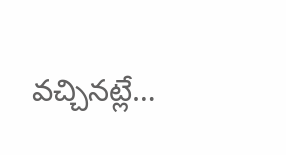వచ్చినట్లే…